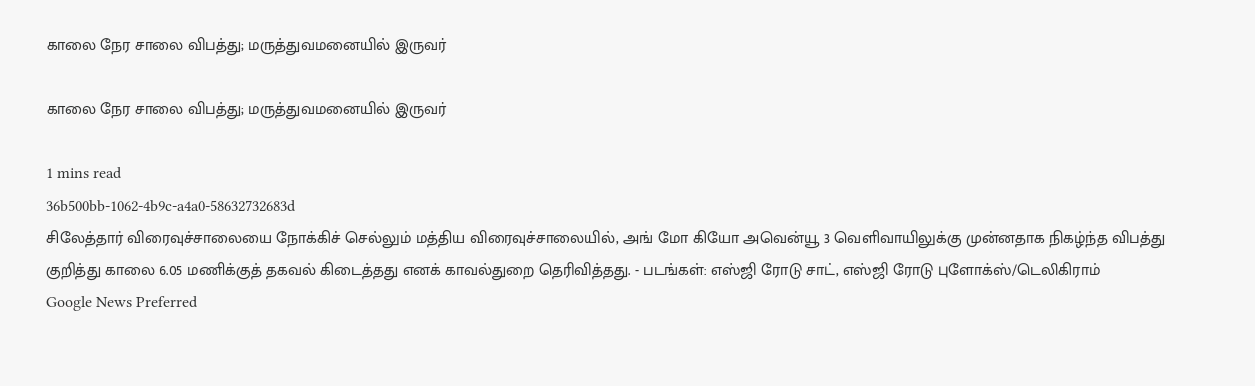காலை நேர சாலை விபத்து; மருத்துவமனையில் இருவர்

காலை நேர சாலை விபத்து; மருத்துவமனையில் இருவர்

1 mins read
36b500bb-1062-4b9c-a4a0-58632732683d
சிலேத்தார் விரைவுச்சாலையை நோக்கிச் செல்லும் மத்திய விரைவுச்சாலையில், அங் மோ கியோ அவென்யூ 3 வெளிவாயிலுக்கு முன்னதாக நிகழ்ந்த விபத்து குறித்து காலை 6.05 மணிக்குத் தகவல் கிடைத்தது எனக் காவல்துறை தெரிவித்தது. - படங்கள்: எஸ்ஜி ரோடு சாட், எஸ்ஜி ரோடு புளோக்ஸ்/டெலிகிராம்
Google News Preferred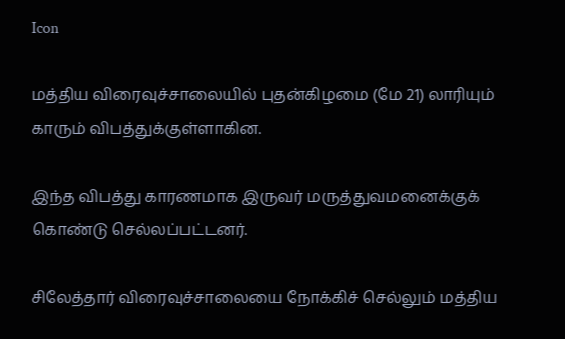Icon

மத்திய விரைவுச்சாலையில் புதன்கிழமை (மே 21) லாரியும் காரும் விபத்துக்குள்ளாகின.

இந்த விபத்து காரணமாக இருவர் மருத்துவமனைக்குக் கொண்டு செல்லப்பட்டனர்.

சிலேத்தார் விரைவுச்சாலையை நோக்கிச் செல்லும் மத்திய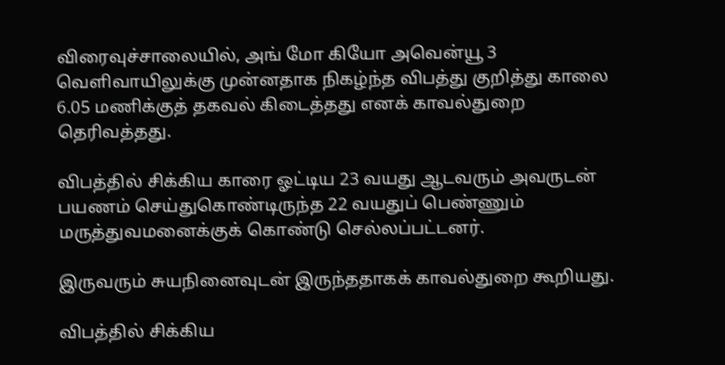விரைவுச்சாலையில், அங் மோ கியோ அவென்யூ 3 வெளிவாயிலுக்கு முன்னதாக நிகழ்ந்த விபத்து குறித்து காலை 6.05 மணிக்குத் தகவல் கிடைத்தது எனக் காவல்துறை தெரிவத்தது.

விபத்தில் சிக்கிய காரை ஓட்டிய 23 வயது ஆடவரும் அவருடன் பயணம் செய்துகொண்டிருந்த 22 வயதுப் பெண்ணும் மருத்துவமனைக்குக் கொண்டு செல்லப்பட்டனர்.

இருவரும் சுயநினைவுடன் இருந்ததாகக் காவல்துறை கூறியது.

விபத்தில் சிக்கிய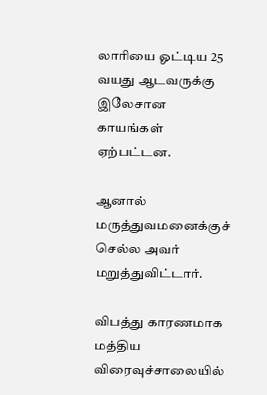லாரியை ஓட்டிய 25 வயது ஆடவருக்கு இலேசான காயங்கள் ஏற்பட்டன.

ஆனால் மருத்துவமனைக்குச் செல்ல அவர் மறுத்துவிட்டார்.

விபத்து காரணமாக மத்திய விரைவுச்சாலையில்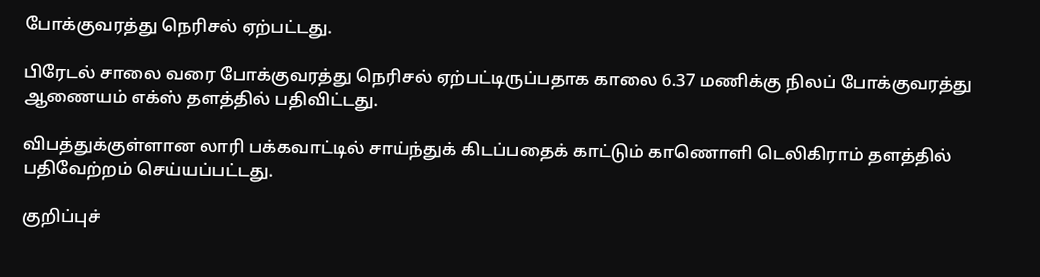போக்குவரத்து நெரிசல் ஏற்பட்டது.

பிரேடல் சாலை வரை போக்குவரத்து நெரிசல் ஏற்பட்டிருப்பதாக காலை 6.37 மணிக்கு நிலப் போக்குவரத்து ஆணையம் எக்ஸ் தளத்தில் பதிவிட்டது.

விபத்துக்குள்ளான லாரி பக்கவாட்டில் சாய்ந்துக் கிடப்பதைக் காட்டும் காணொளி டெலிகிராம் தளத்தில் பதிவேற்றம் செய்யப்பட்டது.

குறிப்புச்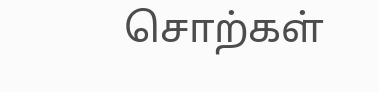சொற்கள்